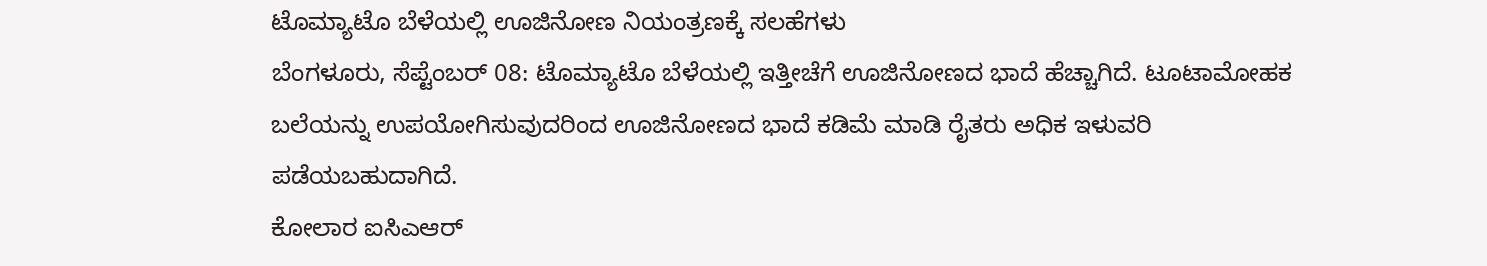ಟೊಮ್ಯಾಟೊ ಬೆಳೆಯಲ್ಲಿ ಊಜಿನೋಣ ನಿಯಂತ್ರಣಕ್ಕೆ ಸಲಹೆಗಳು
ಬೆಂಗಳೂರು, ಸೆಪ್ಟೆಂಬರ್ 08: ಟೊಮ್ಯಾಟೊ ಬೆಳೆಯಲ್ಲಿ ಇತ್ತೀಚೆಗೆ ಊಜಿನೋಣದ ಭಾದೆ ಹೆಚ್ಚಾಗಿದೆ. ಟೂಟಾಮೋಹಕ ಬಲೆಯನ್ನು ಉಪಯೋಗಿಸುವುದರಿಂದ ಊಜಿನೋಣದ ಭಾದೆ ಕಡಿಮೆ ಮಾಡಿ ರೈತರು ಅಧಿಕ ಇಳುವರಿ ಪಡೆಯಬಹುದಾಗಿದೆ.
ಕೋಲಾರ ಐಸಿಎಆರ್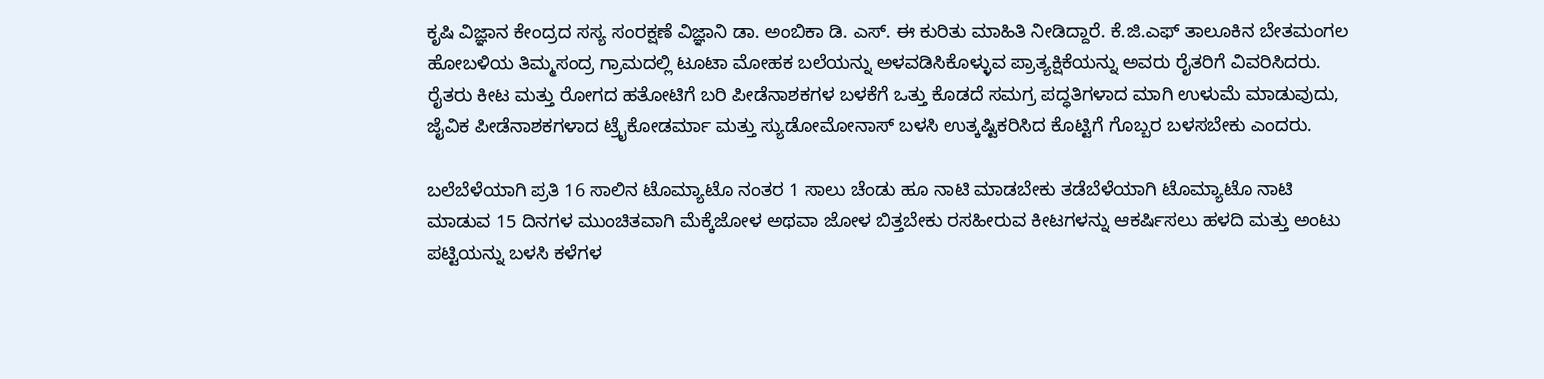ಕೃಷಿ ವಿಜ್ಞಾನ ಕೇಂದ್ರದ ಸಸ್ಯ ಸಂರಕ್ಷಣೆ ವಿಜ್ಞಾನಿ ಡಾ. ಅಂಬಿಕಾ ಡಿ. ಎಸ್. ಈ ಕುರಿತು ಮಾಹಿತಿ ನೀಡಿದ್ದಾರೆ. ಕೆ.ಜಿ.ಎಫ್ ತಾಲೂಕಿನ ಬೇತಮಂಗಲ ಹೋಬಳಿಯ ತಿಮ್ಮಸಂದ್ರ ಗ್ರಾಮದಲ್ಲಿ ಟೂಟಾ ಮೋಹಕ ಬಲೆಯನ್ನು ಅಳವಡಿಸಿಕೊಳ್ಳುವ ಪ್ರಾತ್ಯಕ್ಷಿಕೆಯನ್ನು ಅವರು ರೈತರಿಗೆ ವಿವರಿಸಿದರು.
ರೈತರು ಕೀಟ ಮತ್ತು ರೋಗದ ಹತೋಟಿಗೆ ಬರಿ ಪೀಡೆನಾಶಕಗಳ ಬಳಕೆಗೆ ಒತ್ತು ಕೊಡದೆ ಸಮಗ್ರ ಪದ್ಧತಿಗಳಾದ ಮಾಗಿ ಉಳುಮೆ ಮಾಡುವುದು, ಜೈವಿಕ ಪೀಡೆನಾಶಕಗಳಾದ ಟ್ರೈಕೋಡರ್ಮಾ ಮತ್ತು ಸ್ಯುಡೋಮೋನಾಸ್ ಬಳಸಿ ಉತ್ಕಷ್ಟಿಕರಿಸಿದ ಕೊಟ್ಟಿಗೆ ಗೊಬ್ಬರ ಬಳಸಬೇಕು ಎಂದರು.

ಬಲೆಬೆಳೆಯಾಗಿ ಪ್ರತಿ 16 ಸಾಲಿನ ಟೊಮ್ಯಾಟೊ ನಂತರ 1 ಸಾಲು ಚೆಂಡು ಹೂ ನಾಟಿ ಮಾಡಬೇಕು ತಡೆಬೆಳೆಯಾಗಿ ಟೊಮ್ಯಾಟೊ ನಾಟಿ ಮಾಡುವ 15 ದಿನಗಳ ಮುಂಚಿತವಾಗಿ ಮೆಕ್ಕೆಜೋಳ ಅಥವಾ ಜೋಳ ಬಿತ್ತಬೇಕು ರಸಹೀರುವ ಕೀಟಗಳನ್ನು ಆಕರ್ಷಿಸಲು ಹಳದಿ ಮತ್ತು ಅಂಟು ಪಟ್ಟಿಯನ್ನು ಬಳಸಿ ಕಳೆಗಳ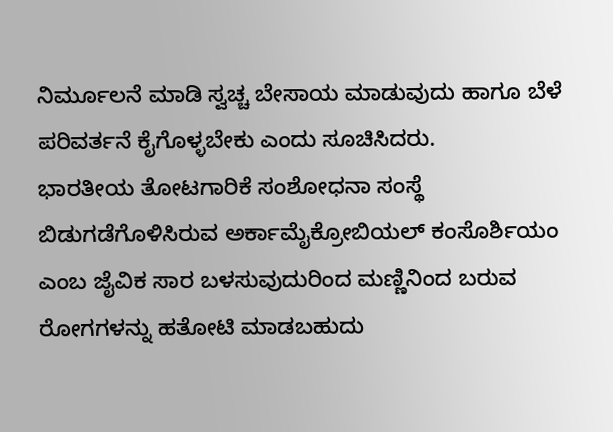ನಿರ್ಮೂಲನೆ ಮಾಡಿ ಸ್ವಚ್ಚ ಬೇಸಾಯ ಮಾಡುವುದು ಹಾಗೂ ಬೆಳೆ ಪರಿವರ್ತನೆ ಕೈಗೊಳ್ಳಬೇಕು ಎಂದು ಸೂಚಿಸಿದರು.
ಭಾರತೀಯ ತೋಟಗಾರಿಕೆ ಸಂಶೋಧನಾ ಸಂಸ್ಥೆ ಬಿಡುಗಡೆಗೊಳಿಸಿರುವ ಅರ್ಕಾಮೈಕ್ರೋಬಿಯಲ್ ಕಂಸೊರ್ಶಿಯಂ ಎಂಬ ಜೈವಿಕ ಸಾರ ಬಳಸುವುದುರಿಂದ ಮಣ್ಣಿನಿಂದ ಬರುವ ರೋಗಗಳನ್ನು ಹತೋಟಿ ಮಾಡಬಹುದು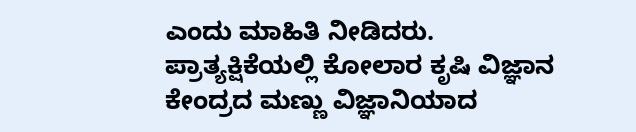ಎಂದು ಮಾಹಿತಿ ನೀಡಿದರು.
ಪ್ರಾತ್ಯಕ್ಷಿಕೆಯಲ್ಲಿ ಕೋಲಾರ ಕೃಷಿ ವಿಜ್ಞಾನ ಕೇಂದ್ರದ ಮಣ್ಣು ವಿಜ್ಞಾನಿಯಾದ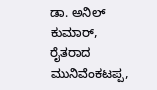ಡಾ. ಅನಿಲ್ ಕುಮಾರ್, ರೈತರಾದ ಮುನಿವೆಂಕಟಪ್ಪ,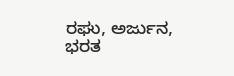ರಘು, ಅರ್ಜುನ, ಭರತ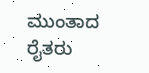ಮುಂತಾದ ರೈತರು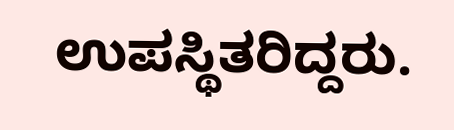ಉಪಸ್ಥಿತರಿದ್ದರು.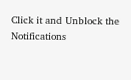Click it and Unblock the Notifications